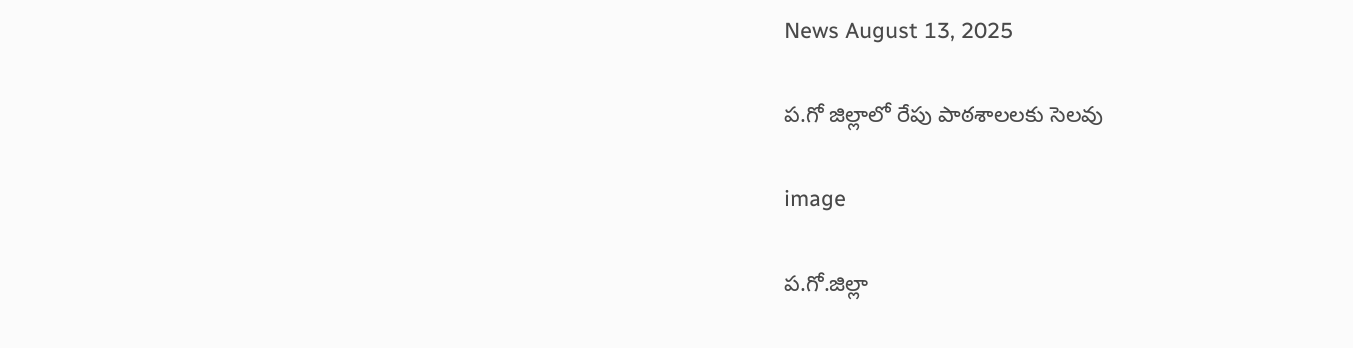News August 13, 2025

ప.గో జిల్లాలో రేపు పాఠశాలలకు సెలవు

image

ప.గో.జిల్లా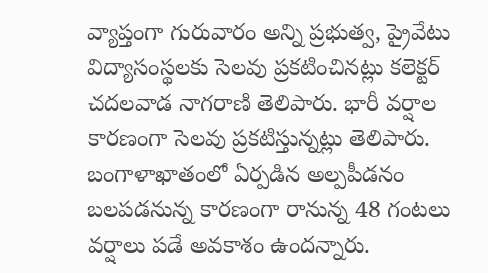వ్యాప్తంగా గురువారం అన్ని ప్రభుత్వ, ప్రైవేటు విద్యాసంస్థలకు సెలవు ప్రకటించినట్లు కలెక్టర్ చదలవాడ నాగరాణి తెలిపారు. భారీ వర్షాల కారణంగా సెలవు ప్రకటిస్తున్నట్లు తెలిపారు. బంగాళాఖాతంలో ఏర్పడిన అల్పపీడనం బలపడనున్న కారణంగా రానున్న 48 గంటలు వర్షాలు పడే అవకాశం ఉందన్నారు.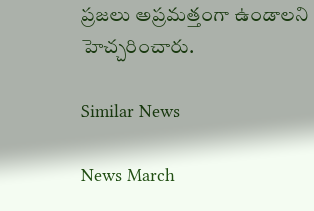ప్రజలు అప్రమత్తంగా ఉండాలని హెచ్చరించారు.

Similar News

News March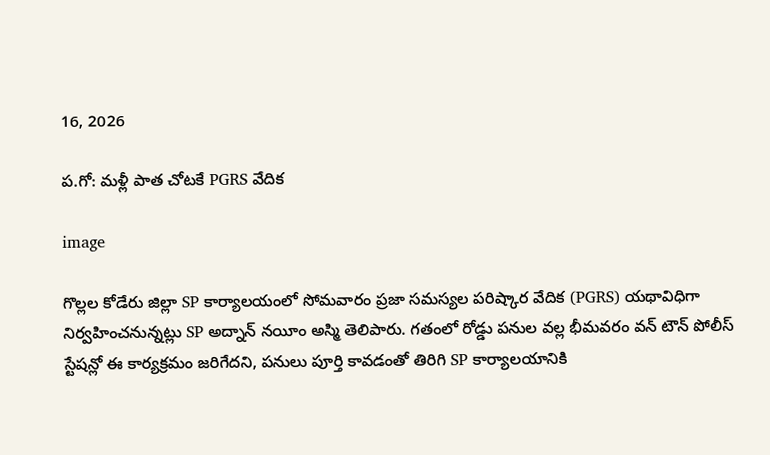16, 2026

ప.గో: మళ్లీ పాత చోటకే PGRS వేదిక

image

గొల్లల కోడేరు జిల్లా SP కార్యాలయంలో సోమవారం ప్రజా సమస్యల పరిష్కార వేదిక (PGRS) యథావిధిగా నిర్వహించనున్నట్లు SP అద్నాన్ నయీం అస్మి తెలిపారు. గతంలో రోడ్డు పనుల వల్ల భీమవరం వన్ టౌన్ పోలీస్ స్టేషన్లో ఈ కార్యక్రమం జరిగేదని, పనులు పూర్తి కావడంతో తిరిగి SP కార్యాలయానికి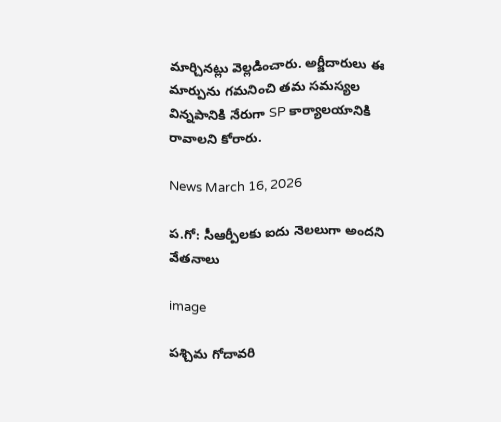మార్చినట్లు వెల్లడించారు. అర్జీదారులు ఈ మార్పును గమనించి తమ సమస్యల విన్నపానికి నేరుగా SP కార్యాలయానికి రావాలని కోరారు.

News March 16, 2026

ప.గో: సీఆర్పీలకు ఐదు నెలలుగా అందని వేతనాలు

image

పశ్చిమ గోదావరి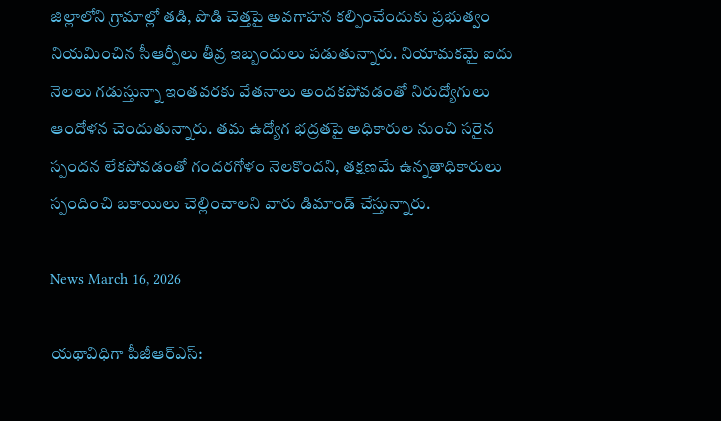జిల్లాలోని గ్రామాల్లో తడి, పొడి చెత్తపై అవగాహన కల్పించేందుకు ప్రభుత్వం నియమించిన సీఆర్పీలు తీవ్ర ఇబ్బందులు పడుతున్నారు. నియామకమై ఐదు నెలలు గడుస్తున్నా ఇంతవరకు వేతనాలు అందకపోవడంతో నిరుద్యోగులు ఆందోళన చెందుతున్నారు. తమ ఉద్యోగ భద్రతపై అధికారుల నుంచి సరైన స్పందన లేకపోవడంతో గందరగోళం నెలకొందని, తక్షణమే ఉన్నతాధికారులు స్పందించి బకాయిలు చెల్లించాలని వారు డిమాండ్ చేస్తున్నారు.

News March 16, 2026

యథావిధిగా పీజీఆర్ఎస్: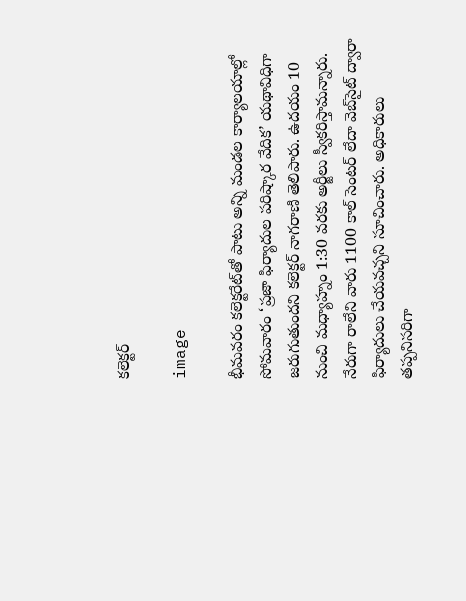కలెక్టర్

image

భీమవరం కలెక్టరేట్‌తో పాటు అన్ని మండల కార్యాలయాల్లో సోమవారం ‘ప్రజా ఫిర్యాదుల పరిష్కార వేదిక’ యథావిధిగా జరుగుతుందని కలెక్టర్ నాగరాణి తెలిపారు. ఉదయం 10 నుంచి మధ్యాహ్నం 1:30 వరకు అర్జీలు స్వీకరిస్తామన్నారు. నేరుగా రాలేని వారు 1100 కాల్ సెంటర్ లేదా వెబ్‌సైట్ ద్వారా ఫిర్యాదులు చేయవచ్చని సూచించారు. అధికారులు తప్పనిసరిగా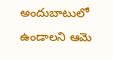అందుబాటులో ఉండాలని ఆమె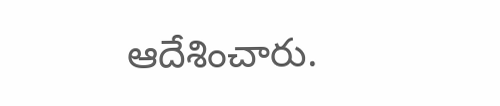ఆదేశించారు.